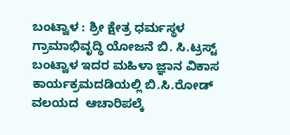ಬಂಟ್ವಾಳ : ಶ್ರೀ ಕ್ಷೇತ್ರ ಧರ್ಮಸ್ಥಳ ಗ್ರಾಮಾಭಿವೃದ್ಧಿ ಯೋಜನೆ ಬಿ. ಸಿ.ಟ್ರಸ್ಟ್ ಬಂಟ್ವಾಳ ಇದರ ಮಹಿಳಾ ಜ್ಞಾನ ವಿಕಾಸ ಕಾರ್ಯಕ್ರಮದಡಿಯಲ್ಲಿ ಬಿ‌.ಸಿ.ರೋಡ್ ವಲಯದ  ಆಚಾರಿಪಲ್ಕೆ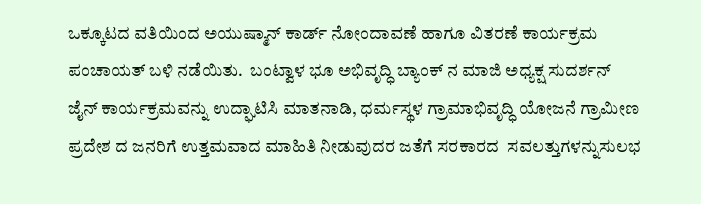ಒಕ್ಕೂಟದ ವತಿಯಿಂದ ಅಯುಷ್ಮಾನ್ ಕಾರ್ಡ್ ನೋಂದಾವಣೆ ಹಾಗೂ ವಿತರಣೆ ಕಾರ್ಯಕ್ರಮ  ಪಂಚಾಯತ್ ಬಳಿ ನಡೆಯಿತು.  ಬಂಟ್ವಾಳ ಭೂ ಅಭಿವೃದ್ಧಿ ಬ್ಯಾಂಕ್ ನ ಮಾಜಿ ಅಧ್ಯಕ್ಷ ಸುದರ್ಶನ್ ಜೈನ್ ಕಾರ್ಯಕ್ರಮವನ್ನು ಉದ್ಘಾಟಿಸಿ ಮಾತನಾಡಿ, ಧರ್ಮಸ್ಥಳ ಗ್ರಾಮಾಭಿವೃದ್ಧಿ ಯೋಜನೆ ಗ್ರಾಮೀಣ ಪ್ರದೇಶ ದ ಜನರಿಗೆ ಉತ್ತಮವಾದ ಮಾಹಿತಿ ನೀಡುವುದರ ಜತೆಗೆ ಸರಕಾರದ  ಸವಲತ್ತುಗಳನ್ನುಸುಲಭ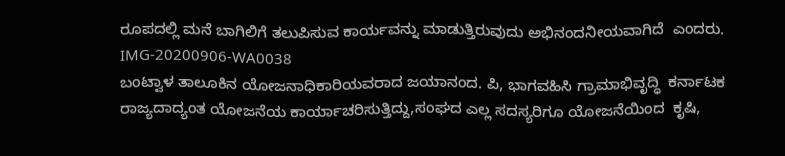ರೂಪದಲ್ಲಿ ಮನೆ ಬಾಗಿಲಿಗೆ ತಲುಪಿಸುವ ಕಾರ್ಯವನ್ನು ಮಾಡುತ್ತಿರುವುದು ಅಭಿನಂದನೀಯವಾಗಿದೆ  ಎಂದರು.  IMG-20200906-WA0038
ಬಂಟ್ವಾಳ ತಾಲೂಕಿನ ಯೋಜನಾಧಿಕಾರಿಯವರಾದ ಜಯಾನಂದ. ಪಿ, ಭಾಗವಹಿಸಿ ಗ್ರಾಮಾಭಿವೃದ್ಧಿ  ಕರ್ನಾಟಕ ರಾಜ್ಯದಾದ್ಯಂತ ಯೋಜನೆಯ ಕಾರ್ಯಾಚರಿಸುತ್ತಿದ್ದು,ಸಂಘದ ಎಲ್ಲ ಸದಸ್ಯರಿಗೂ ಯೋಜನೆಯಿಂದ  ಕೃಷಿ,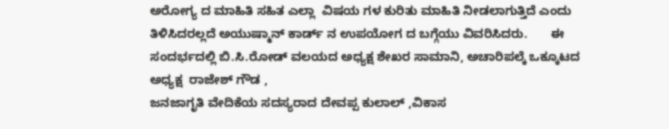ಅರೋಗ್ಯ ದ ಮಾಹಿತಿ ಸಹಿತ ಎಲ್ಲಾ  ವಿಷಯ ಗಳ ಕುರಿತು ಮಾಹಿತಿ ನೀಡಲಾಗುತ್ತಿದೆ ಎಂದು ತಿಳಿಸಿದರಲ್ಲದೆ ಅಯುಷ್ಮಾನ್ ಕಾರ್ಡ್ ನ ಉಪಯೋಗ ದ ಬಗ್ಗೆಯು ವಿವರಿಸಿದರು.       ಈ ಸಂದರ್ಭದಲ್ಲಿ ಬಿ.ಸಿ.ರೋಡ್ ವಲಯದ ಅಧ್ಯಕ್ಷ ಶೇಖರ ಸಾಮಾನಿ, ಅಚಾರಿಪಲ್ಕೆ ಒಕ್ಕೂಟದ ಅಧ್ಯಕ್ಷ  ರಾಜೇಶ್ ಗೌಡ ,
ಜನಜಾಗೃತಿ ವೇದಿಕೆಯ ಸದಸ್ಯರಾದ ದೇವಪ್ಪ ಕುಲಾಲ್ ,ವಿಕಾಸ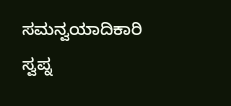ಸಮನ್ವಯಾದಿಕಾರಿ  ಸ್ವಪ್ನ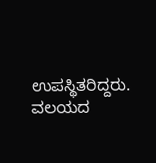ಉಪಸ್ಥಿತರಿದ್ದರು.  ವಲಯದ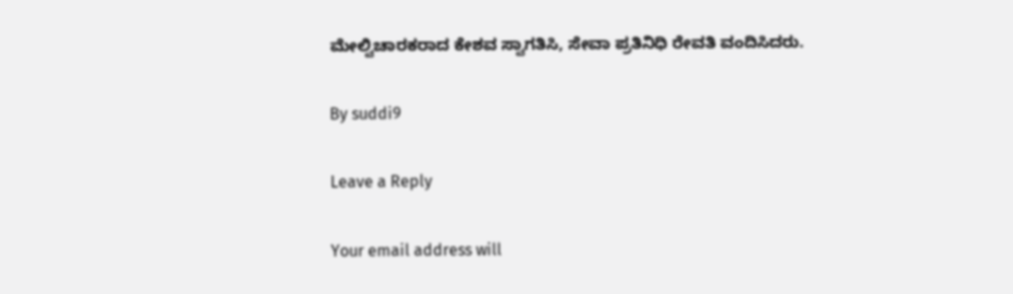ಮೇಲ್ವಿಚಾರಕರಾದ ಕೇಶವ ಸ್ವಾಗತಿಸಿ, ಸೇವಾ ಪ್ರತಿನಿಧಿ ರೇವತಿ ವಂದಿಸಿದರು.

By suddi9

Leave a Reply

Your email address will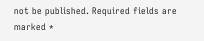not be published. Required fields are marked *